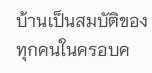บ้านเป็นสมบัติของทุกคนในครอบค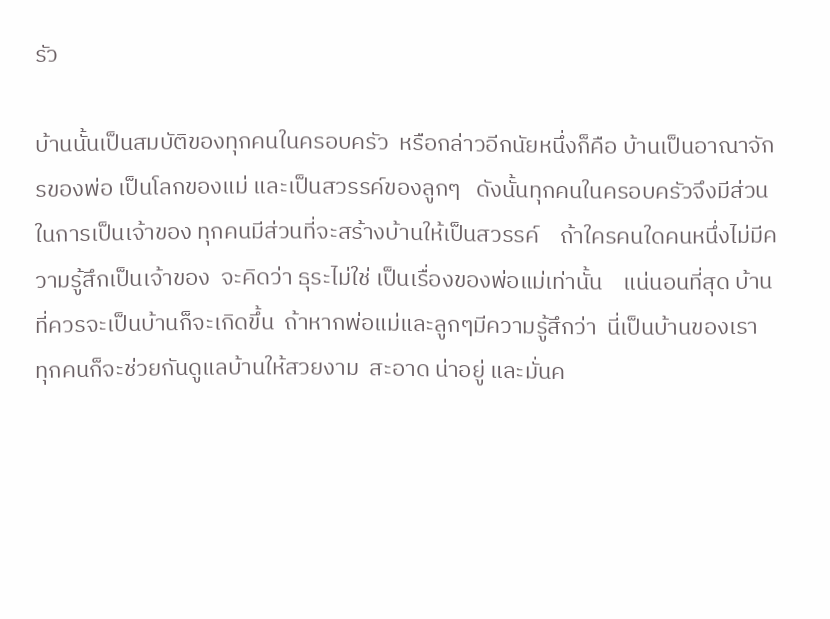รัว

บ้านนั้นเป็นสมบัติของทุกคนในครอบครัว  หรือกล่าวอีกนัยหนึ่งก็คือ บ้านเป็นอาณาจักรของพ่อ เป็นโลกของแม่ และเป็นสวรรค์ของลูกๆ   ดังนั้นทุกคนในครอบครัวจึงมีส่วนในการเป็นเจ้าของ ทุกคนมีส่วนที่จะสร้างบ้านให้เป็นสวรรค์    ถ้าใครคนใดคนหนึ่งไม่มีความรู้สึกเป็นเจ้าของ  จะคิดว่า ธุระไม่ใช่ เป็นเรื่องของพ่อแม่เท่านั้น    แน่นอนที่สุด บ้านที่ควรจะเป็นบ้านก็จะเกิดขึ้น  ถ้าหากพ่อแม่และลูกๆมีความรู้สึกว่า  นี่เป็นบ้านของเรา  ทุกคนก็จะช่วยกันดูแลบ้านให้สวยงาม  สะอาด น่าอยู่ และมั่นค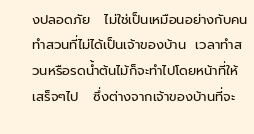งปลอดภัย   ไม่ใช่เป็นเหมือนอย่างกับคนทำสวนที่ไม่ได้เป็นเจ้าของบ้าน  เวลาทำสวนหรือรดน้ำต้นไม้ก็จะทำไปโดยหน้าที่ให้เสร็จๆไป   ซึ่งต่างจากเจ้าของบ้านที่จะ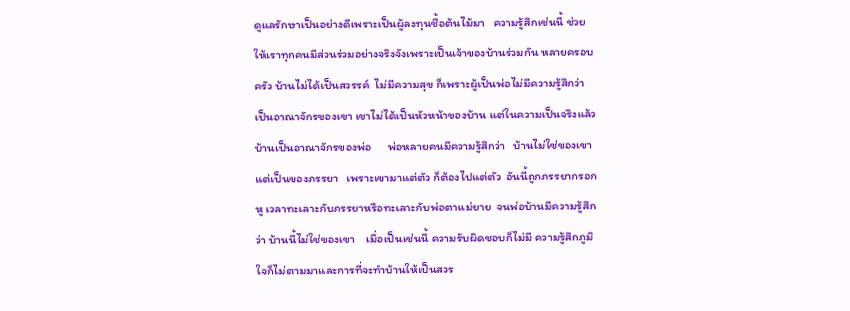ดูแลรักษาเป็นอย่างดีเพราะเป็นผู้ลงทุนชื้อต้นไม้มา   ความรู้สึกเช่นนี้ ช่วยให้เราทุกคนมีส่วนร่วมอย่างจริงจังเพราะเป็นเจ้าของบ้านร่วมกัน หลายครอบครัว บ้านไม่ได้เป็นสวรรค์  ไม่มีความสุข ก็เพราะผู้เป็นพ่อไม่มีความรู้สึกว่า เป็นอาณาจักรของเขา เขาไม่ได้เป็นหัวหน้าของบ้าน แต่ในความเป็นจริงแล้ว บ้านเป็นอาณาจักรของพ่อ      พ่อหลายคนมีความรู้สึกว่า   บ้านไม่ใช่ของเขา แต่เป็นของภรรยา   เพราะเขามาแต่ตัว ก็ต้องไปแต่ตัว  อันนี้ถูกภรรยากรอกหู เวลาทะเลาะกับภรรยาหรือทะเลาะกับพ่อตาแม่ยาย  จนพ่อบ้านมีความรู้สึกว่า บ้านนี้ไม่ใช่ของเขา    เมื่อเป็นเช่นนี้ ความรับผิดชอบก็ไม่มี ความรู้สึกภูมิใจก็ไม่ตามมาและการที่จะทำบ้านให้เป็นสวร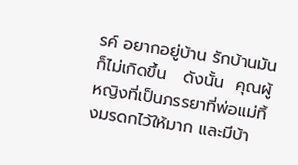รค์ อยากอยู่บ้าน รักบ้านมันก็ไม่เกิดขึ้น   ดังนั้น  คุณผู้หญิงที่เป็นภรรยาที่พ่อแม่ทิ้งมรดกไว้ให้มาก และมีบ้า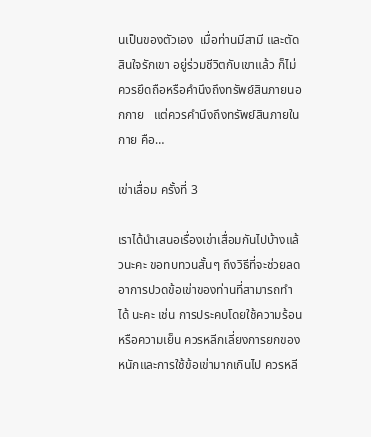นเป็นของตัวเอง  เมื่อท่านมีสามี และตัดสินใจรักเขา อยู่ร่วมชีวิตกับเขาแล้ว ก็ไม่ควรยึดถือหรือคำนึงถึงทรัพย์สินภายนอกกาย   แต่ควรคำนึงถึงทรัพย์สินภายในกาย คือ…

เข่าเสื่อม ครั้งที่ 3

เราได้นำเสนอเรื่องเข่าเสื่อมกันไปบ้างแล้วนะคะ ขอทบทวนสั้นๆ ถึงวิธีที่จะช่วยลดอาการปวดข้อเข่าของท่านที่สามารถทำได้ นะคะ เช่น การประคบโดยใช้ความร้อนหรือความเย็น ควรหลีกเลี่ยงการยกของหนักและการใช้ข้อเข่ามากเกินไป ควรหลี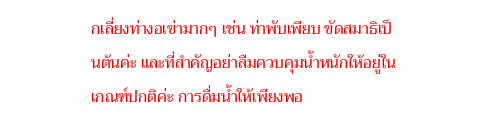กเลี่ยงท่างอเข่ามากๆ เช่น ท่าพับเพียบ ขัดสมาธิเป็นต้นค่ะ และที่สำคัญอย่าลืมควบคุมน้ำหนักให้อยู่ในเกณฑ์ปกติค่ะ การดื่มน้ำให้เพียงพอ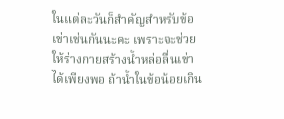ในแต่ละวันก็สำคัญสำหรับข้อเข่าเช่นกันนะคะ เพราะจะช่วยให้ร่างกายสร้างน้ำหล่อลื่นเข่าได้เพียงพอ ถ้าน้ำในข้อน้อยเกิน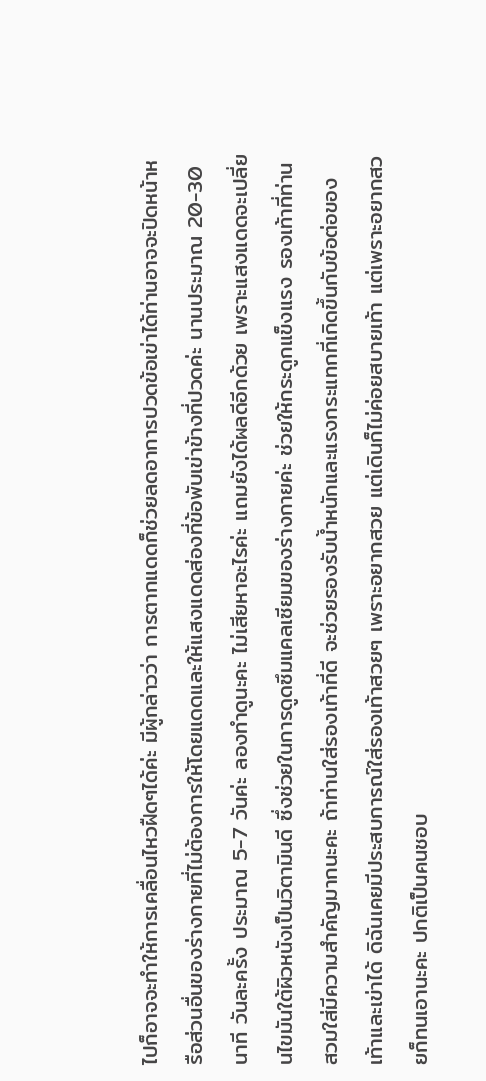ไปก็อาจจะทำให้การเคลื่อนไหวฝืดๆได้ค่ะ มีผู้กล่าวว่า การตากแดดก็ช่วยลดอาการปวดข้อเข่าได้ท่านอาจจะปิดหน้าหรือส่วนอื่นของร่างกายที่ไม่ต้องการให้โดยแดดและให้แสงแดดส่องที่ข้อพับเข่าข้างที่ปวดค่ะ นานประมาณ 20-30 นาที วันละครั้ง ประมาณ 5-7 วันค่ะ ลองทำดูนะคะ ไม่เสียหาอะไรค่ะ แถมยังได้ผลดีอีกด้วย เพราะแสงแดดจะเปลี่ยนไขมันใต้ผิวหนังเป็นวิตามินดี ซึ่งช่วยในการดูดซึมแคลเซียมของร่างกายค่ะ ช่วยให้กระดูกแข็งแรง รองเท้าที่ท่านสวมใส่มีความสำคัญมากนะคะ ถ้าท่านใส่รองเท้าที่ดี จะช่วยรองรับน้ำหนักและแรงกระแทกที่เกิดขึ้นกับข้อต่อของเท้าและเข่าได้ ดิฉันเคยมีประสบการณ์ใส่รองเท้าสวยๆ เพราะอยากสวย แต่เดินก็ไม่ค่อยสบายเท้า แต่เพราะอยากสวยก็ทนเอานะคะ ปกติเป็นคนชอบ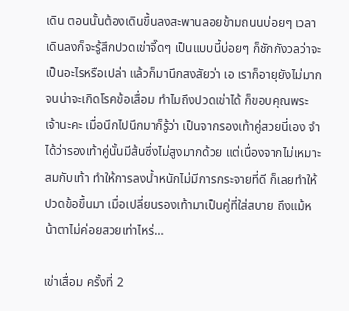เดิน ตอนนั้นต้องเดินขึ้นลงสะพานลอยข้ามถนนบ่อยๆ เวลาเดินลงก็จะรู้สึกปวดเข่าจี๊ดๆ เป็นแบบนี้บ่อยๆ ก็ชักกังวลว่าจะเป็นอะไรหรือเปล่า แล้วก็มานึกสงสัยว่า เอ เราก็อายุยังไม่มากจนน่าจะเกิดโรคข้อเสื่อม ทำไมถึงปวดเข่าได้ ก็ขอบคุณพระเจ้านะคะ เมื่อนึกไปนึกมาก็รู้ว่า เป็นจากรองเท้าคู่สวยนี่เอง จำได้ว่ารองเท้าคู่นั้นมีส้นซึ่งไม่สูงมากด้วย แต่เนื่องจากไม่เหมาะสมกับเท้า ทำให้การลงน้ำหนักไม่มีการกระจายที่ดี ก็เลยทำให้ปวดข้อขึ้นมา เมื่อเปลี่ยนรองเท้ามาเป็นคู่ที่ใส่สบาย ถึงแม้หน้าตาไม่ค่อยสวยเท่าไหร่…

เข่าเสื่อม ครั้งที่ 2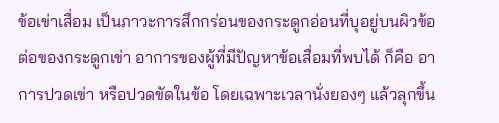ข้อเข่าเสื่อม เป็นภาวะการสึกกร่อนของกระดูกอ่อนที่บุอยู่บนผิวข้อต่อของกระดูกเข่า อาการของผู้ที่มีปัญหาข้อเสื่อมที่พบได้ ก็คือ อาการปวดเข่า หรือปวดขัดในข้อ โดยเฉพาะเวลานั่งยองๆ แล้วลุกขึ้น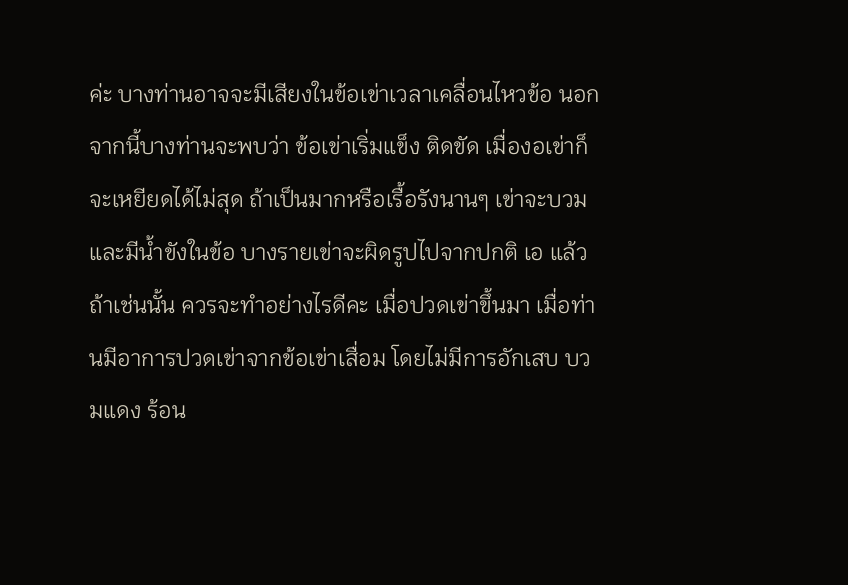ค่ะ บางท่านอาจจะมีเสียงในข้อเข่าเวลาเคลื่อนไหวข้อ นอกจากนี้บางท่านจะพบว่า ข้อเข่าเริ่มแข็ง ติดขัด เมื่องอเข่าก็จะเหยียดได้ไม่สุด ถ้าเป็นมากหรือเรื้อรังนานๆ เข่าจะบวม และมีน้ำขังในข้อ บางรายเข่าจะผิดรูปไปจากปกติ เอ แล้วถ้าเช่นนั้น ควรจะทำอย่างไรดีคะ เมื่อปวดเข่าขึ้นมา เมื่อท่านมีอาการปวดเข่าจากข้อเข่าเสื่อม โดยไม่มีการอักเสบ บวมแดง ร้อน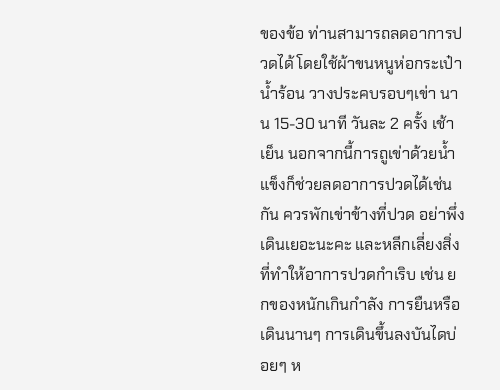ของข้อ ท่านสามารถลดอาการปวดได้ โดยใช้ผ้าขนหนูห่อกระเป๋าน้ำร้อน วางประคบรอบๆเข่า นาน 15-30 นาที วันละ 2 ครั้ง เช้า เย็น นอกจากนี้การถูเข่าด้วยน้ำแข็งก็ช่วยลดอาการปวดได้เช่นกัน ควรพักเข่าข้างที่ปวด อย่าพึ่งเดินเยอะนะคะ และหลีกเลี่ยงสิ่งที่ทำให้อาการปวดกำเริบ เช่น ยกของหนักเกินกำลัง การยืนหรือเดินนานๆ การเดินขึ้นลงบันไดบ่อยๆ ห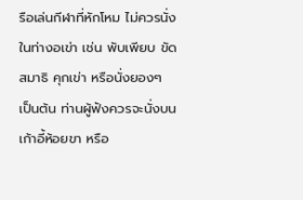รือเล่นกีฬาที่หักโหม ไม่ควรนั่งในท่างอเข่า เช่น พับเพียบ ขัดสมาธิ คุกเข่า หรือนั่งยองๆ เป็นต้น ท่านผู้ฟังควรจะนั่งบนเก้าอี้ห้อยขา หรือ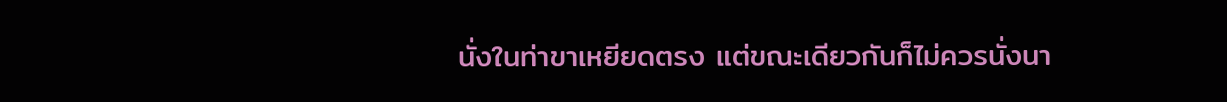นั่งในท่าขาเหยียดตรง แต่ขณะเดียวกันก็ไม่ควรนั่งนา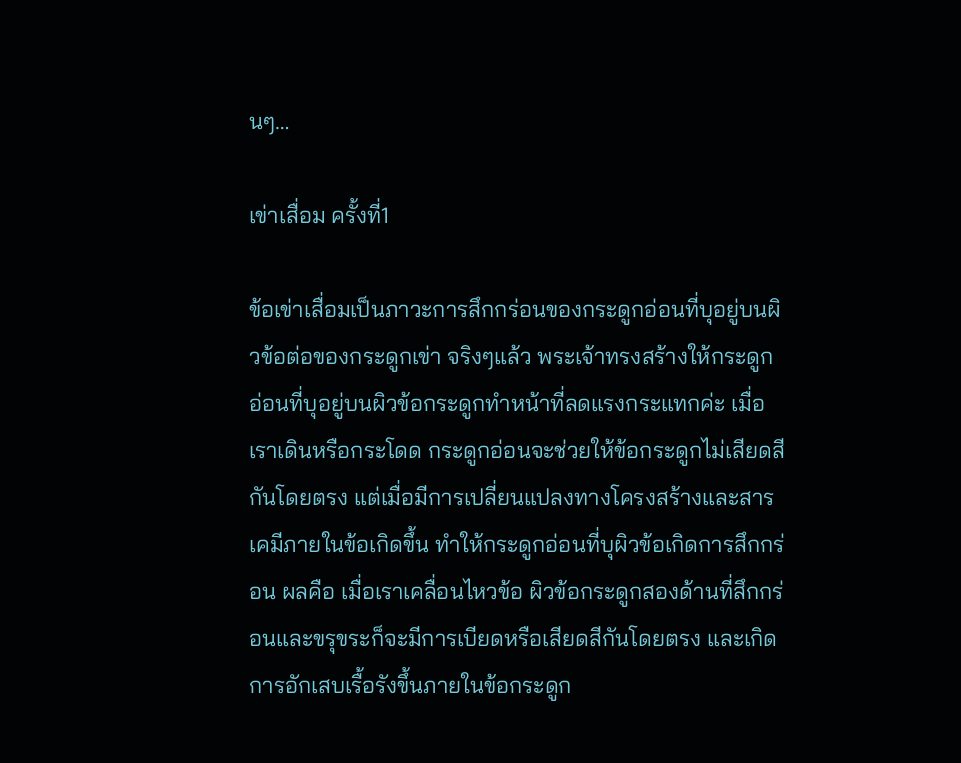นๆ…

เข่าเสื่อม ครั้งที่1

ข้อเข่าเสื่อมเป็นภาวะการสึกกร่อนของกระดูกอ่อนที่บุอยู่บนผิวข้อต่อของกระดูกเข่า จริงๆแล้ว พระเจ้าทรงสร้างให้กระดูกอ่อนที่บุอยู่บนผิวข้อกระดูกทำหน้าที่ลดแรงกระแทกค่ะ เมื่อเราเดินหรือกระโดด กระดูกอ่อนจะช่วยให้ข้อกระดูกไม่เสียดสีกันโดยตรง แต่เมื่อมีการเปลี่ยนแปลงทางโครงสร้างและสารเคมีภายในข้อเกิดขึ้น ทำให้กระดูกอ่อนที่บุผิวข้อเกิดการสึกกร่อน ผลคือ เมื่อเราเคลื่อนไหวข้อ ผิวข้อกระดูกสองด้านที่สึกกร่อนและขรุขระก็จะมีการเบียดหรือเสียดสีกันโดยตรง และเกิดการอักเสบเรื้อรังขึ้นภายในข้อกระดูก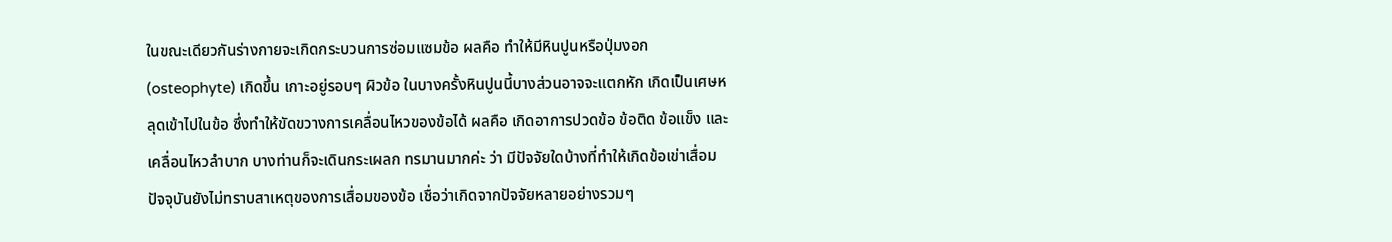ในขณะเดียวกันร่างกายจะเกิดกระบวนการซ่อมแซมข้อ ผลคือ ทำให้มีหินปูนหรือปุ่มงอก (osteophyte) เกิดขึ้น เกาะอยู่รอบๆ ผิวข้อ ในบางครั้งหินปูนนี้บางส่วนอาจจะแตกหัก เกิดเป็นเศษหลุดเข้าไปในข้อ ซึ่งทำให้ขัดขวางการเคลื่อนไหวของข้อได้ ผลคือ เกิดอาการปวดข้อ ข้อติด ข้อแข็ง และเคลื่อนไหวลำบาก บางท่านก็จะเดินกระเผลก ทรมานมากค่ะ ว่า มีปัจจัยใดบ้างที่ทำให้เกิดข้อเข่าเสื่อม ปัจจุบันยังไม่ทราบสาเหตุของการเสื่อมของข้อ เชื่อว่าเกิดจากปัจจัยหลายอย่างรวมๆ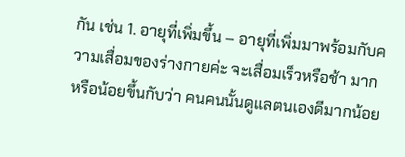กัน เช่น 1. อายุที่เพิ่มขึ้น – อายุที่เพิ่มมาพร้อมกับความเสื่อมของร่างกายค่ะ จะเสื่อมเร็วหรือช้า มากหรือน้อยขึ้นกับว่า คนคนนั้นดูแลตนเองดีมากน้อย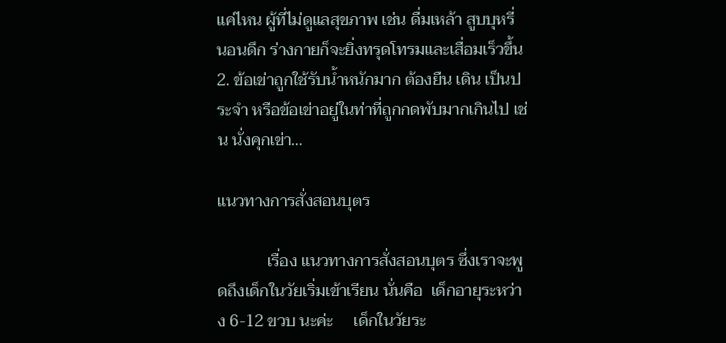แค่ไหน ผู้ที่ไม่ดูแลสุขภาพ เช่น ดื่มเหล้า สูบบุหรี่ นอนดึก ร่างกายก็จะยิ่งทรุดโทรมและเสื่อมเร็วขึ้น 2. ข้อเข่าถูกใช้รับน้ำหนักมาก ต้องยืน เดิน เป็นประจำ หรือข้อเข่าอยู่ในท่าที่ถูกกดพับมากเกินไป เช่น นั่งคุกเข่า…

แนวทางการสั่งสอนบุตร

            เรื่อง แนวทางการสั่งสอนบุตร ซึ่งเราจะพูดถึงเด็กในวัยเริ่มเข้าเรียน นั่นคือ  เด็กอายุระหว่าง 6-12 ขวบ นะค่ะ     เด็กในวัยระ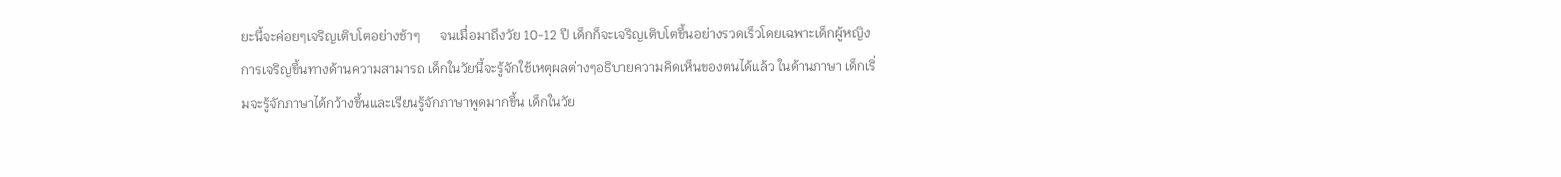ยะนี้จะค่อยๆเจริญเติบโตอย่างช้าๆ      จนเมื่อมาถึงวัย 10-12 ปี เด็กก็จะเจริญเติบโตขึ้นอย่างรวดเร็วโดยเฉพาะเด็กผู้หญิง การเจริญขึ้นทางด้านความสามารถ เด็กในวัยนี้จะรู้จักใช้เหตุผลต่างๆอธิบายความคิดเห็นของตนได้แล้ว ในด้านภาษา เด็กเริ่มจะรู้จักภาษาได้กว้างขึ้นและเรียนรู้จักภาษาพูดมากขึ้น เด็กในวัย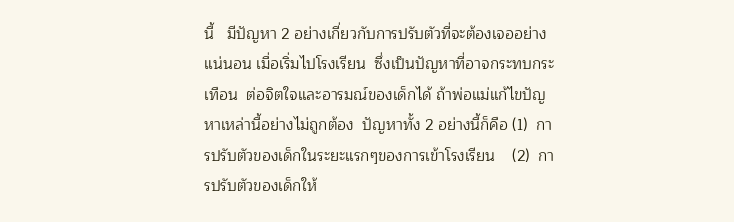นี้   มีปัญหา 2 อย่างเกี่ยวกับการปรับตัวที่จะต้องเจออย่างแน่นอน เมื่อเริ่มไปโรงเรียน  ซึ่งเป็นปัญหาที่อาจกระทบกระเทือน  ต่อจิตใจและอารมณ์ของเด็กได้ ถ้าพ่อแม่แก้ไขปัญหาเหล่านี้อย่างไม่ถูกต้อง  ปัญหาทั้ง 2 อย่างนี้ก็คือ (1)  การปรับตัวของเด็กในระยะแรกๆของการเข้าโรงเรียน    (2)  การปรับตัวของเด็กให้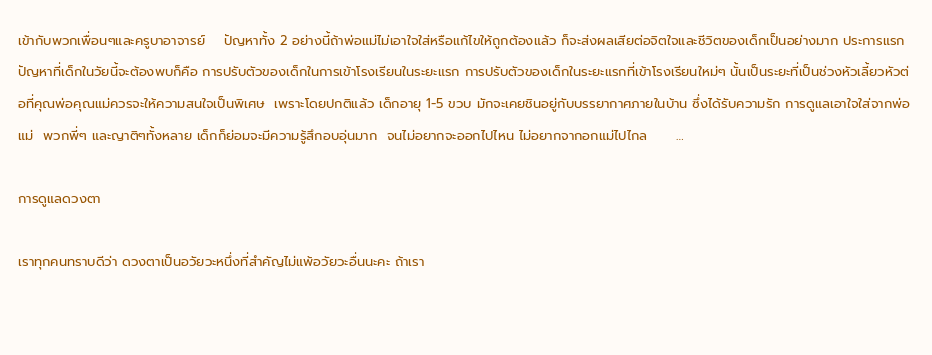เข้ากับพวกเพื่อนๆและครูบาอาจารย์    ปัญหาทั้ง 2 อย่างนี้ถ้าพ่อแม่ไม่เอาใจใส่หรือแก้ไขให้ถูกต้องแล้ว ก็จะส่งผลเสียต่อจิตใจและชีวิตของเด็กเป็นอย่างมาก ประการแรก   ปัญหาที่เด็กในวัยนี้จะต้องพบก็คือ การปรับตัวของเด็กในการเข้าโรงเรียนในระยะแรก การปรับตัวของเด็กในระยะแรกที่เข้าโรงเรียนใหม่ๆ นั้นเป็นระยะที่เป็นช่วงหัวเลี้ยวหัวต่อที่คุณพ่อคุณแม่ควรจะให้ความสนใจเป็นพิเศษ  เพราะโดยปกติแล้ว เด็กอายุ 1-5 ขวบ มักจะเคยชินอยู่กับบรรยากาศภายในบ้าน ซึ่งได้รับความรัก การดูแลเอาใจใส่จากพ่อแม่  พวกพี่ๆ และญาติๆทั้งหลาย เด็กก็ย่อมจะมีความรู้สึกอบอุ่นมาก  จนไม่อยากจะออกไปไหน ไม่อยากจากอกแม่ไปไกล      …

การดูแลดวงตา

เราทุกคนทราบดีว่า ดวงตาเป็นอวัยวะหนึ่งที่สำคัญไม่แพ้อวัยวะอื่นนะคะ ถ้าเรา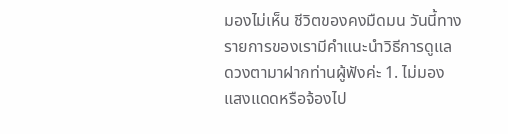มองไม่เห็น ชีวิตของคงมืดมน วันนี้ทางรายการของเรามีคำแนะนำวิธีการดูแลดวงตามาฝากท่านผู้ฟังค่ะ 1. ไม่มองแสงแดดหรือจ้องไป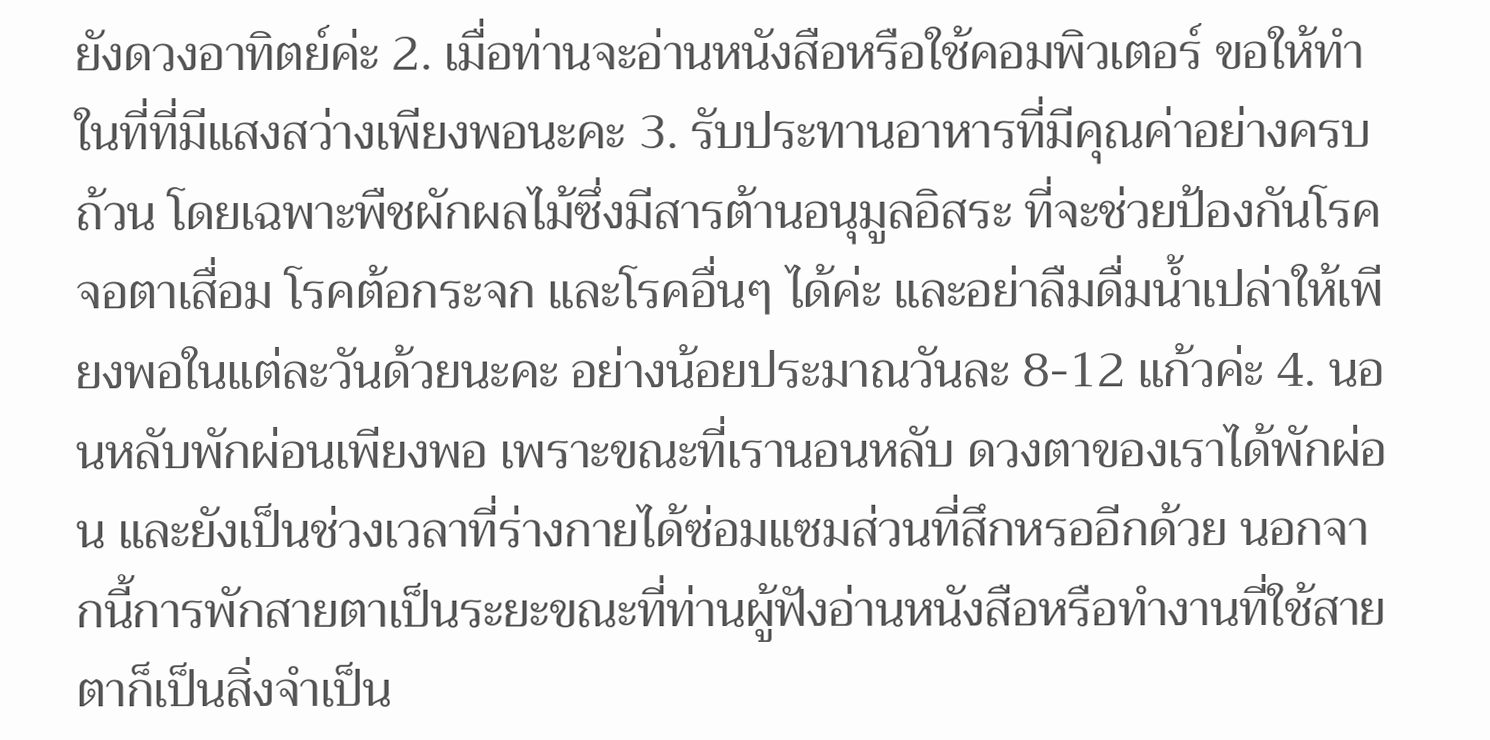ยังดวงอาทิตย์ค่ะ 2. เมื่อท่านจะอ่านหนังสือหรือใช้คอมพิวเตอร์ ขอให้ทำในที่ที่มีแสงสว่างเพียงพอนะคะ 3. รับประทานอาหารที่มีคุณค่าอย่างครบถ้วน โดยเฉพาะพืชผักผลไม้ซึ่งมีสารต้านอนุมูลอิสระ ที่จะช่วยป้องกันโรคจอตาเสื่อม โรคต้อกระจก และโรคอื่นๆ ได้ค่ะ และอย่าลืมดื่มน้ำเปล่าให้เพียงพอในแต่ละวันด้วยนะคะ อย่างน้อยประมาณวันละ 8-12 แก้วค่ะ 4. นอนหลับพักผ่อนเพียงพอ เพราะขณะที่เรานอนหลับ ดวงตาของเราได้พักผ่อน และยังเป็นช่วงเวลาที่ร่างกายได้ซ่อมแซมส่วนที่สึกหรออีกด้วย นอกจากนี้การพักสายตาเป็นระยะขณะที่ท่านผู้ฟังอ่านหนังสือหรือทำงานที่ใช้สายตาก็เป็นสิ่งจำเป็น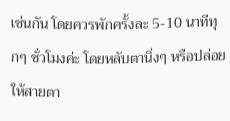เช่นกัน โดยควรพักครั้งละ 5-10 นาทีทุกๆ ชั่วโมงค่ะ โดยหลับตานิ่งๆ หรือปล่อยให้สายตา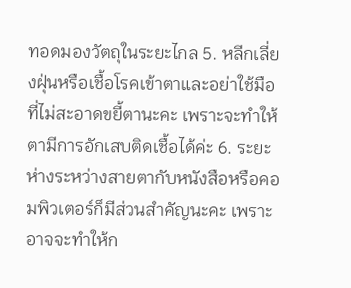ทอดมองวัตถุในระยะไกล 5. หลีกเลี่ยงฝุ่นหรือเชื้อโรคเข้าตาและอย่าใช้มือที่ไม่สะอาดขยี้ตานะคะ เพราะจะทำให้ตามีการอักเสบติดเชื้อได้ค่ะ 6. ระยะห่างระหว่างสายตากับหนังสือหรือคอมพิวเตอร์ก็มีส่วนสำคัญนะคะ เพราะอาจจะทำให้ก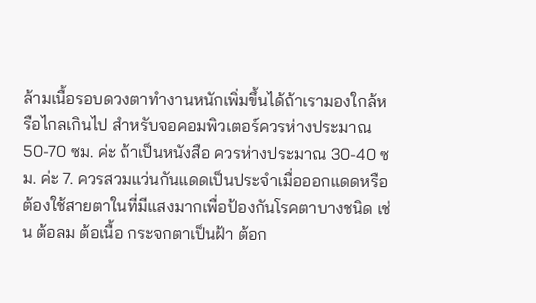ล้ามเนื้อรอบดวงตาทำงานหนักเพิ่มขึ้นได้ถ้าเรามองใกล้หรือไกลเกินไป สำหรับจอคอมพิวเตอร์ควรห่างประมาณ 50-70 ซม. ค่ะ ถ้าเป็นหนังสือ ควรห่างประมาณ 30-40 ซม. ค่ะ 7. ควรสวมแว่นกันแดดเป็นประจำเมื่อออกแดดหรือต้องใช้สายตาในที่มีแสงมากเพื่อป้องกันโรคตาบางชนิด เช่น ต้อลม ต้อเนื้อ กระจกตาเป็นฝ้า ต้อก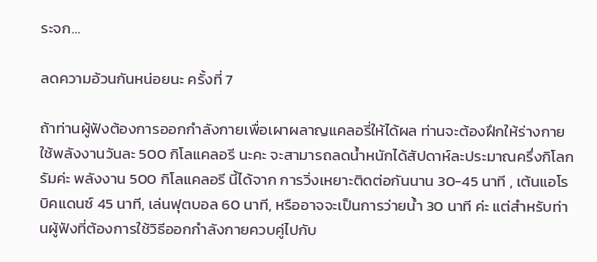ระจก…

ลดความอ้วนกันหน่อยนะ ครั้งที่ 7

ถ้าท่านผู้ฟังต้องการออกกำลังกายเพื่อเผาผลาญแคลอรี่ให้ได้ผล ท่านจะต้องฝึกให้ร่างกายใช้พลังงานวันละ 500 กิโลแคลอรี นะคะ จะสามารถลดน้ำหนักได้สัปดาห์ละประมาณครึ่งกิโลกรัมค่ะ พลังงาน 500 กิโลแคลอรี นี้ได้จาก การวิ่งเหยาะติดต่อกันนาน 30-45 นาที , เต้นแอโรบิคแดนซ์ 45 นาที, เล่นฟุตบอล 60 นาที, หรืออาจจะเป็นการว่ายน้ำ 30 นาที ค่ะ แต่สำหรับท่านผู้ฟังที่ต้องการใช้วิธีออกกำลังกายควบคู่ไปกับ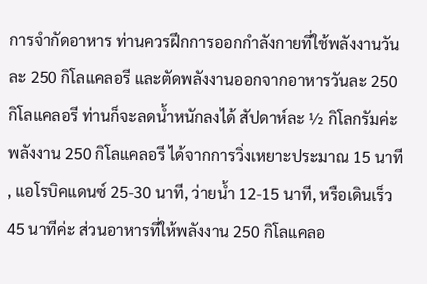การจำกัดอาหาร ท่านควรฝึกการออกกำลังกายที่ใช้พลังงานวันละ 250 กิโลแคลอรี และตัดพลังงานออกจากอาหารวันละ 250 กิโลแคลอรี ท่านก็จะลดน้ำหนักลงได้ สัปดาห์ละ ½ กิโลกรัมค่ะ พลังงาน 250 กิโลแคลอรี ได้จากการวิ่งเหยาะประมาณ 15 นาที , แอโรบิคแดนซ์ 25-30 นาที, ว่ายน้ำ 12-15 นาที, หรือเดินเร็ว 45 นาทีค่ะ ส่วนอาหารที่ให้พลังงาน 250 กิโลแคลอ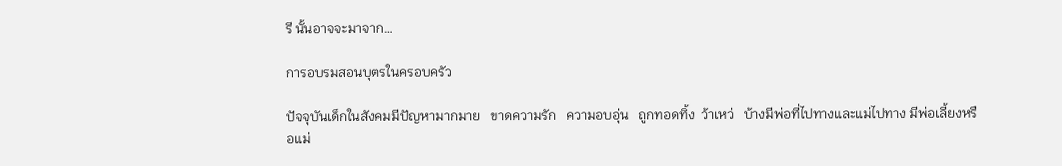รี นั้นอาจจะมาจาก…

การอบรมสอนบุตรในครอบครัว

ปัจจุบันเด็กในสังคมมีปัญหามากมาย   ขาดความรัก   ความอบอุ่น   ถูกทอดทิ้ง  ว้าเหว่   บ้างมีพ่อที่ไปทางและแม่ไปทาง มีพ่อเลี้ยงหรือแม่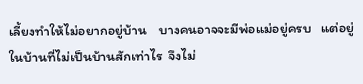เลี้ยงทำให้ไม่อยากอยู่บ้าน    บางคนอาจจะมีพ่อแม่อยู่ครบ   แต่อยู่ในบ้านที่ไม่เป็นบ้านสักเท่าไร  จึงไม่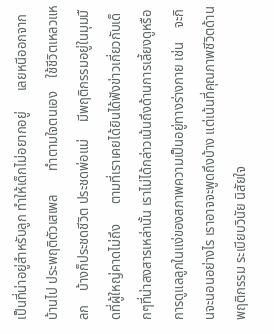เป็นที่น่าอยู่สำหรับลูก ทำให้เด็กไม่อยากอยู่      เลยหนีออกจากบ้านไป ประพฤติตัวเสเพล       ทำตามใจตนเอง    ใช้ชีวิตเหลวแหลก    บ้างก็ประชดชีวิต ประชดพ่อแม่     มีพฤติกรรมอยู่ในมุมมืดที่ผู้ใหญ่คาดไม่ถึง      ตามที่เราเคยได้ยินได้ฟังข่าวเกี่ยวกับเด็กๆที่น่าสงสารเหล่านั้น เราไม่ได้กล่าวเน้นถึงด้านการเลี้ยงดูหรือการดูแลลูกในแง่ของสภาพความเป็นอยู่ทางร่างกาย เช่น    จะกินจะนอนอย่างไร เราอาจจะพูดถึงบ้าง แต่เน้นที่คุณภาพชีวิตด้านพฤติกรรม ระเบียบวินัย นิสัยใจ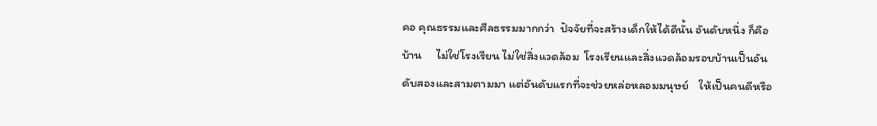คอ คุณธรรมและศีลธรรมมากกว่า  ปัจจัยที่จะสร้างเด็กให้ได้ดีนั้น อันดับหนึ่ง ก็คือบ้าน     ไม่ใช่โรงเรียน ไม่ใช่สิ่งแวดล้อม  โรงเรียนและสิ่งแวดล้อมรอบบ้านเป็นอันดับสองและสามตามมา แต่อันดับแรกที่จะช่วยหล่อหลอมมนุษย์    ให้เป็นคนดีหรือ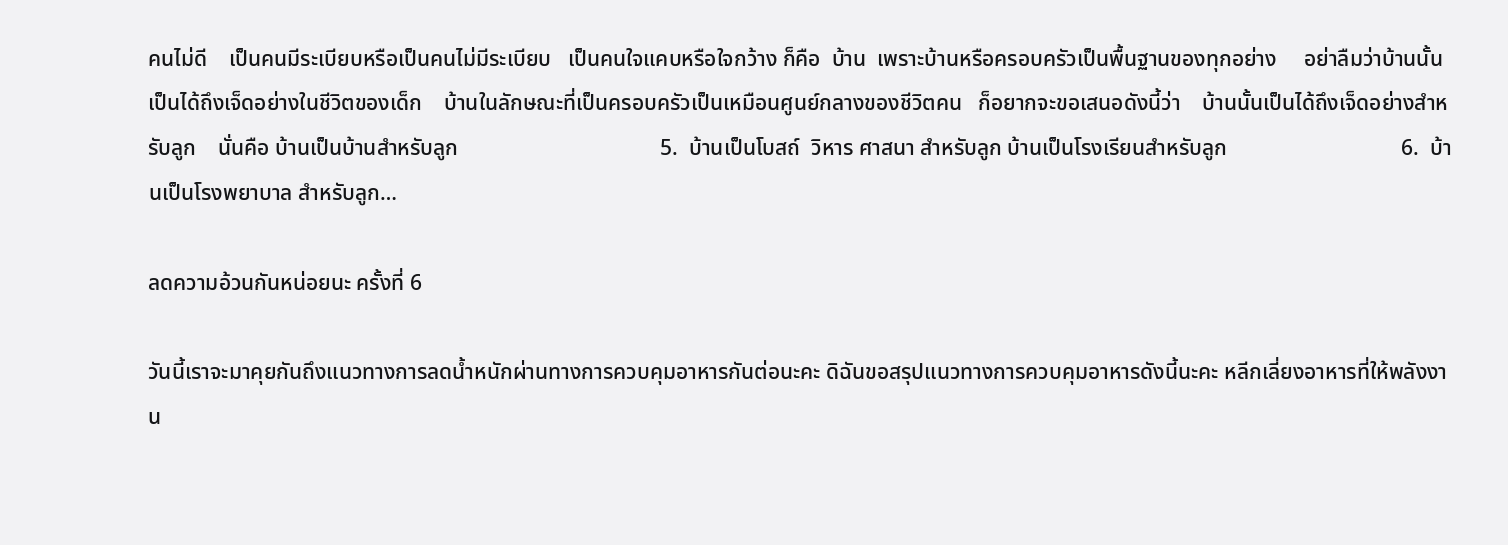คนไม่ดี    เป็นคนมีระเบียบหรือเป็นคนไม่มีระเบียบ   เป็นคนใจแคบหรือใจกว้าง ก็คือ  บ้าน  เพราะบ้านหรือครอบครัวเป็นพื้นฐานของทุกอย่าง     อย่าลืมว่าบ้านนั้นเป็นได้ถึงเจ็ดอย่างในชีวิตของเด็ก    บ้านในลักษณะที่เป็นครอบครัวเป็นเหมือนศูนย์กลางของชีวิตคน   ก็อยากจะขอเสนอดังนี้ว่า    บ้านนั้นเป็นได้ถึงเจ็ดอย่างสำหรับลูก    นั่นคือ บ้านเป็นบ้านสำหรับลูก                                     5.  บ้านเป็นโบสถ์  วิหาร ศาสนา สำหรับลูก บ้านเป็นโรงเรียนสำหรับลูก                                6.  บ้านเป็นโรงพยาบาล สำหรับลูก…

ลดความอ้วนกันหน่อยนะ ครั้งที่ 6

วันนี้เราจะมาคุยกันถึงแนวทางการลดน้ำหนักผ่านทางการควบคุมอาหารกันต่อนะคะ ดิฉันขอสรุปแนวทางการควบคุมอาหารดังนี้นะคะ หลีกเลี่ยงอาหารที่ให้พลังงาน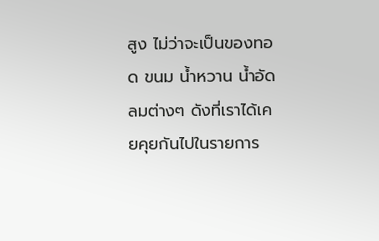สูง ไม่ว่าจะเป็นของทอด ขนม น้ำหวาน น้ำอัดลมต่างๆ ดังที่เราได้เคยคุยกันไปในรายการ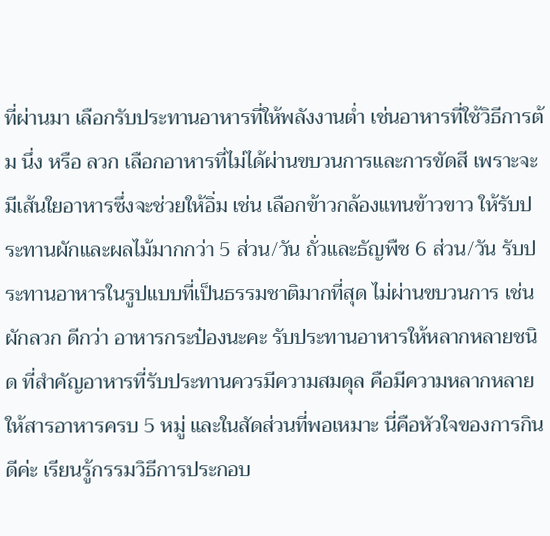ที่ผ่านมา เลือกรับประทานอาหารที่ให้พลังงานต่ำ เช่นอาหารที่ใช้วิธีการต้ม นึ่ง หรือ ลวก เลือกอาหารที่ไม่ได้ผ่านขบวนการและการขัดสี เพราะจะมีเส้นใยอาหารซึ่งจะช่วยให้อิ่ม เช่น เลือกข้าวกล้องแทนข้าวขาว ให้รับประทานผักและผลไม้มากกว่า 5 ส่วน/วัน ถั่วและธัญพืช 6 ส่วน/วัน รับประทานอาหารในรูปแบบที่เป็นธรรมชาติมากที่สุด ไม่ผ่านขบวนการ เช่น ผักลวก ดีกว่า อาหารกระป๋องนะคะ รับประทานอาหารให้หลากหลายชนิด ที่สำคัญอาหารที่รับประทานควรมีความสมดุล คือมีความหลากหลาย ให้สารอาหารครบ 5 หมู่ และในสัดส่วนที่พอเหมาะ นี่คือหัวใจของการกินดีค่ะ เรียนรู้กรรมวิธีการประกอบ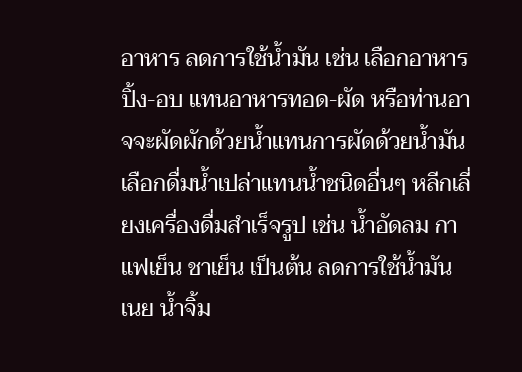อาหาร ลดการใช้น้ำมัน เช่น เลือกอาหารปิ้ง-อบ แทนอาหารทอด-ผัด หรือท่านอาจจะผัดผักด้วยน้ำแทนการผัดด้วยน้ำมัน เลือกดื่มน้ำเปล่าแทนน้ำชนิดอื่นๆ หลีกเลี่ยงเครื่องดื่มสำเร็จรูป เช่น น้ำอัดลม กาแฟเย็น ชาเย็น เป็นต้น ลดการใช้น้ำมัน เนย น้ำจิ้ม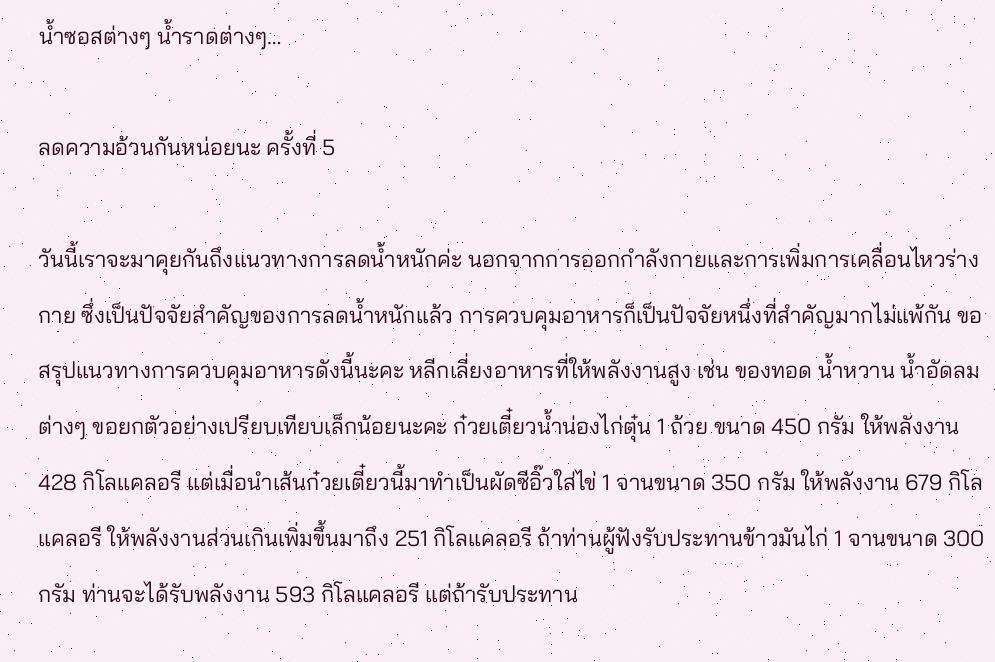น้ำซอสต่างๆ น้ำราดต่างๆ…

ลดความอ้วนกันหน่อยนะ ครั้งที่ 5

วันนี้เราจะมาคุยกันถึงแนวทางการลดน้ำหนักค่ะ นอกจากการออกกำลังกายและการเพิ่มการเคลื่อนไหวร่างกาย ซึ่งเป็นปัจจัยสำคัญของการลดน้ำหนักแล้ว การควบคุมอาหารก็เป็นปัจจัยหนึ่งที่สำคัญมากไม่แพ้กัน ขอสรุปแนวทางการควบคุมอาหารดังนี้นะคะ หลีกเลี่ยงอาหารที่ให้พลังงานสูง เช่น ของทอด น้ำหวาน น้ำอัดลมต่างๆ ขอยกตัวอย่างเปรียบเทียบเล็กน้อยนะคะ ก๋วยเตี๋ยวน้ำน่องไก่ตุ๋น 1 ถ้วย ขนาด 450 กรัม ให้พลังงาน 428 กิโลแคลอรี แต่เมื่อนำเส้นก๋วยเตี๋ยวนี้มาทำเป็นผัดซีอิ๊วใส่ไข่ 1 จานขนาด 350 กรัม ให้พลังงาน 679 กิโลแคลอรี ให้พลังงานส่วนเกินเพิ่มขึ้นมาถึง 251 กิโลแคลอรี ถ้าท่านผู้ฟังรับประทานข้าวมันไก่ 1 จานขนาด 300 กรัม ท่านจะได้รับพลังงาน 593 กิโลแคลอรี แต่ถ้ารับประทาน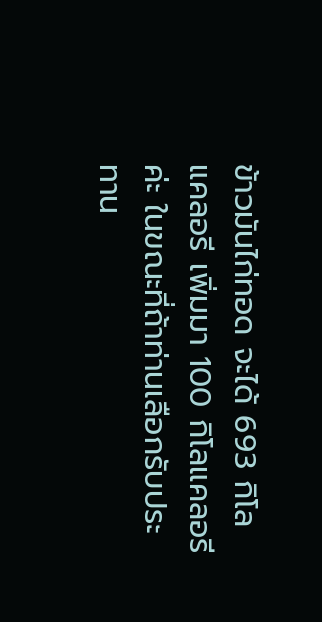ข้าวมันไก่ทอด จะได้ 693 กิโลแคลอรี เพิ่มมา 100 กิโลแคลอรี ค่ะ ในขณะที่ถ้าท่านเลือกรับประทาน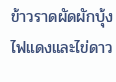ข้าวราดผัดผักบุ้งไฟแดงและไข่ดาว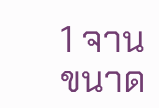1 จาน ขนาด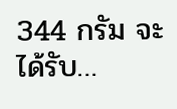344 กรัม จะได้รับ…